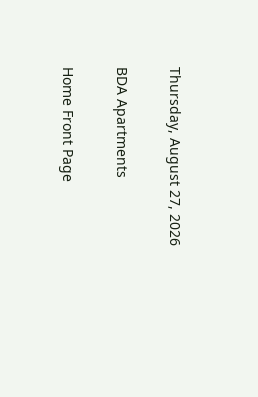Thursday, August 27, 2026

BDA Apartments

Home Front Page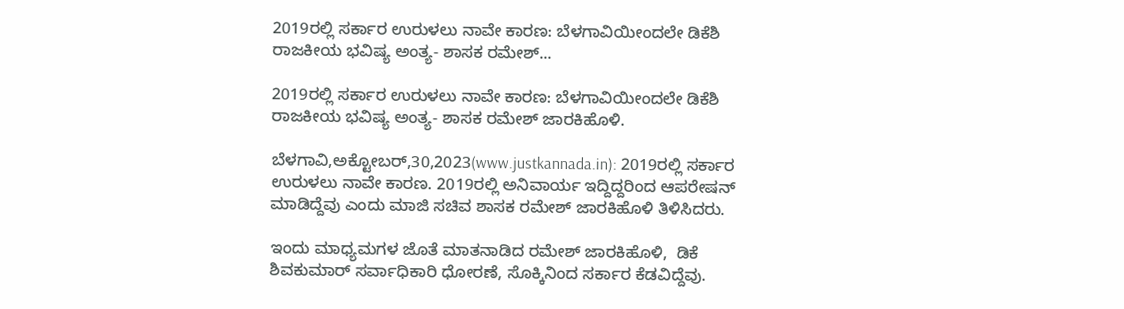2019ರಲ್ಲಿ ಸರ್ಕಾರ ಉರುಳಲು ನಾವೇ ಕಾರಣ: ಬೆಳಗಾವಿಯೀಂದಲೇ ಡಿಕೆಶಿ ರಾಜಕೀಯ ಭವಿಷ್ಯ ಅಂತ್ಯ- ಶಾಸಕ ರಮೇಶ್...

2019ರಲ್ಲಿ ಸರ್ಕಾರ ಉರುಳಲು ನಾವೇ ಕಾರಣ: ಬೆಳಗಾವಿಯೀಂದಲೇ ಡಿಕೆಶಿ ರಾಜಕೀಯ ಭವಿಷ್ಯ ಅಂತ್ಯ- ಶಾಸಕ ರಮೇಶ್ ಜಾರಕಿಹೊಳಿ.

ಬೆಳಗಾವಿ,ಅಕ್ಟೋಬರ್,30,2023(www.justkannada.in): 2019ರಲ್ಲಿ ಸರ್ಕಾರ ಉರುಳಲು ನಾವೇ ಕಾರಣ. 2019ರಲ್ಲಿ ಅನಿವಾರ್ಯ ಇದ್ದಿದ್ದರಿಂದ ಆಪರೇಷನ್ ಮಾಡಿದ್ದೆವು ಎಂದು ಮಾಜಿ ಸಚಿವ ಶಾಸಕ ರಮೇಶ್ ಜಾರಕಿಹೊಳಿ ತಿಳಿಸಿದರು.

ಇಂದು ಮಾಧ್ಯಮಗಳ ಜೊತೆ ಮಾತನಾಡಿದ ರಮೇಶ್ ಜಾರಕಿಹೊಳಿ,  ಡಿಕೆ ಶಿವಕುಮಾರ್ ಸರ್ವಾಧಿಕಾರಿ ಧೋರಣೆ, ಸೊಕ್ಕಿನಿಂದ ಸರ್ಕಾರ ಕೆಡವಿದ್ದೆವು.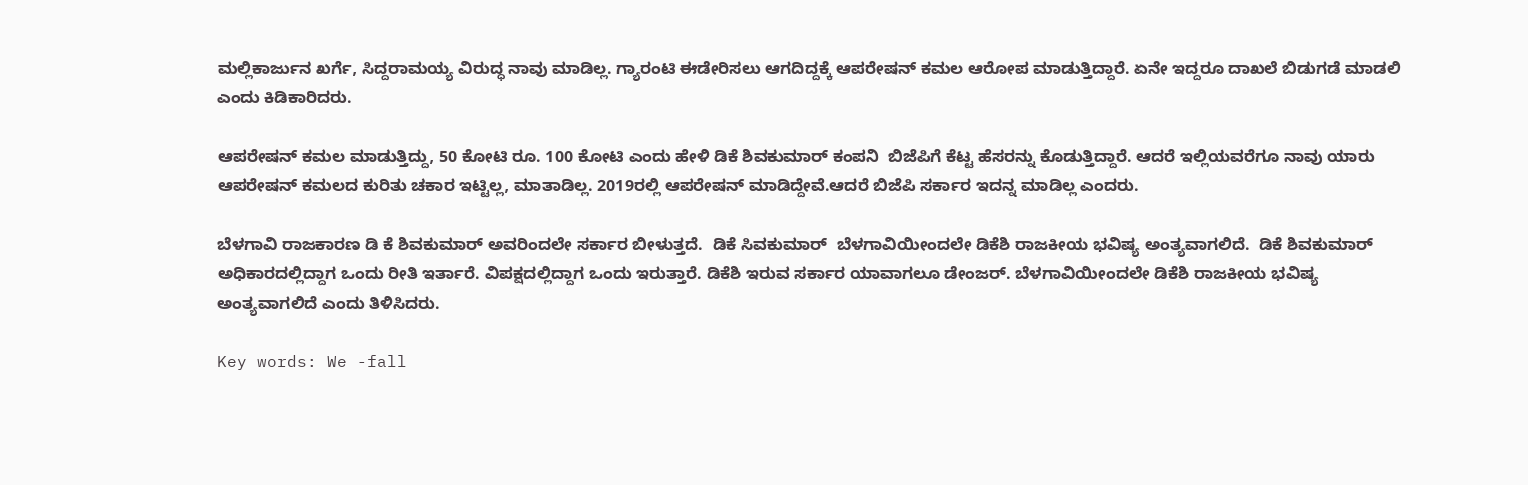ಮಲ್ಲಿಕಾರ್ಜುನ ಖರ್ಗೆ, ಸಿದ್ದರಾಮಯ್ಯ ವಿರುದ್ಧ ನಾವು ಮಾಡಿಲ್ಲ. ಗ್ಯಾರಂಟಿ ಈಡೇರಿಸಲು ಆಗದಿದ್ದಕ್ಕೆ ಆಪರೇಷನ್ ಕಮಲ ಆರೋಪ ಮಾಡುತ್ತಿದ್ದಾರೆ. ಏನೇ ಇದ್ದರೂ ದಾಖಲೆ ಬಿಡುಗಡೆ ಮಾಡಲಿ ಎಂದು ಕಿಡಿಕಾರಿದರು.

ಆಪರೇಷನ್ ಕಮಲ ಮಾಡುತ್ತಿದ್ದು, 50 ಕೋಟಿ ರೂ. 100 ಕೋಟಿ ಎಂದು ಹೇಳಿ ಡಿಕೆ ಶಿವಕುಮಾರ್ ಕಂಪನಿ  ಬಿಜೆಪಿಗೆ ಕೆಟ್ಟ ಹೆಸರನ್ನು ಕೊಡುತ್ತಿದ್ದಾರೆ. ಆದರೆ ಇಲ್ಲಿಯವರೆಗೂ ನಾವು ಯಾರು ಆಪರೇಷನ್ ಕಮಲದ ಕುರಿತು ಚಕಾರ ಇಟ್ಟಿಲ್ಲ, ಮಾತಾಡಿಲ್ಲ. 2019ರಲ್ಲಿ ಆಪರೇಷನ್ ಮಾಡಿದ್ದೇವೆ.ಆದರೆ ಬಿಜೆಪಿ ಸರ್ಕಾರ ಇದನ್ನ ಮಾಡಿಲ್ಲ ಎಂದರು.

ಬೆಳಗಾವಿ ರಾಜಕಾರಣ ಡಿ ಕೆ ಶಿವಕುಮಾರ್ ಅವರಿಂದಲೇ ಸರ್ಕಾರ ಬೀಳುತ್ತದೆ.  ಡಿಕೆ ಸಿವಕುಮಾರ್  ಬೆಳಗಾವಿಯೀಂದಲೇ ಡಿಕೆಶಿ ರಾಜಕೀಯ ಭವಿಷ್ಯ ಅಂತ್ಯವಾಗಲಿದೆ.  ಡಿಕೆ ಶಿವಕುಮಾರ್ ಅಧಿಕಾರದಲ್ಲಿದ್ದಾಗ ಒಂದು ರೀತಿ ಇರ್ತಾರೆ. ವಿಪಕ್ಷದಲ್ಲಿದ್ದಾಗ ಒಂದು ಇರುತ್ತಾರೆ. ಡಿಕೆಶಿ ಇರುವ ಸರ್ಕಾರ ಯಾವಾಗಲೂ ಡೇಂಜರ್. ಬೆಳಗಾವಿಯೀಂದಲೇ ಡಿಕೆಶಿ ರಾಜಕೀಯ ಭವಿಷ್ಯ ಅಂತ್ಯವಾಗಲಿದೆ ಎಂದು ತಿಳಿಸಿದರು.

Key words: We -fall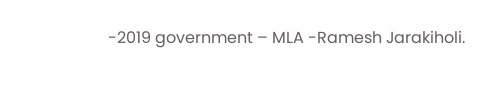-2019 government – MLA -Ramesh Jarakiholi.